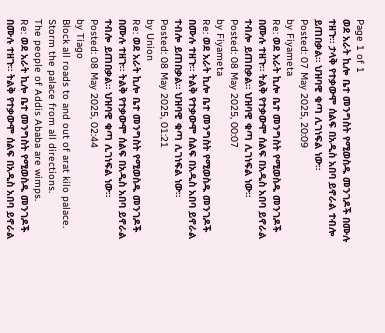Page 1 of 1
ወደ አራት ኪሎ ቤተ መንግስት የሚወስዱ መንገዶች በሙሉ ተዘጉ። ታላቅ የተቃውሞ ሰልፍ በአዲስ አበባ ይኖራል ተብሎ ይጠበቃል። ህዝባዊ ቁጣ ሊገነፍል ነው።
Posted: 07 May 2025, 20:09
by Fiyameta
Re: ወደ አራት ኪሎ ቤተ መንግስት የሚወስዱ መንገዶች በሙሉ ተዘጉ። ትልቅ የተቃውሞ ሰልፍ በአዲስ አበባ ይኖራል ተብሎ ይጠበቃል። ህዝባዊ ቁጣ ሊገነፍል ነው።
Posted: 08 May 2025, 00:07
by Fiyameta
Re: ወደ አራት ኪሎ ቤተ መንግስት የሚወስዱ መንገዶች በሙሉ ተዘጉ። ትልቅ የተቃውሞ ሰልፍ በአዲስ አበባ ይኖራል ተብሎ ይጠበቃል። ህዝባዊ ቁጣ ሊገነፍል ነው።
Posted: 08 May 2025, 01:21
by Union
Re: ወደ አራት ኪሎ ቤተ መንግስት የሚወስዱ መንገዶች በሙሉ ተዘጉ። ትልቅ የተቃውሞ ሰልፍ በአዲስ አበባ ይኖራል ተብሎ ይጠበቃል። ህዝባዊ ቁጣ ሊገነፍል ነው።
Posted: 08 May 2025, 02:44
by Tiago
Block all roads to and out of arat kilo palace.
Storm the palace from all directions.
The people of Addis Ababa are wimps.
Re: ወደ አራት ኪሎ ቤተ መንግስት የሚወስዱ መንገዶች በሙሉ ተዘጉ። ትልቅ የተቃውሞ ሰልፍ በአዲስ አበባ ይኖራል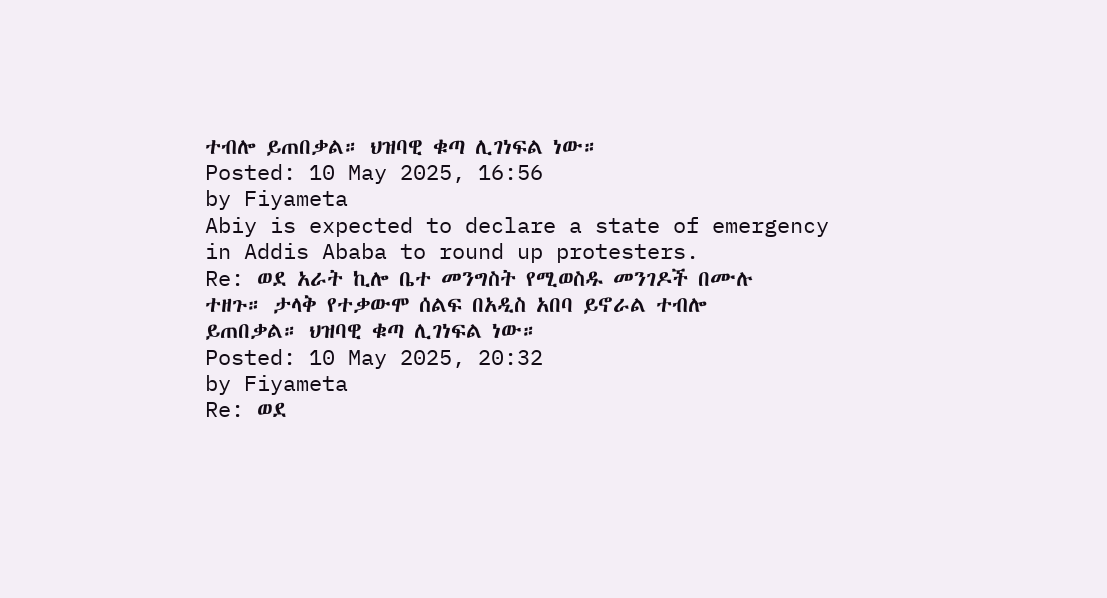ተብሎ ይጠበቃል። ህዝባዊ ቁጣ ሊገነፍል ነው።
Posted: 10 May 2025, 16:56
by Fiyameta
Abiy is expected to declare a state of emergency in Addis Ababa to round up protesters.
Re: ወደ አራት ኪሎ ቤተ መንግስት የሚወስዱ መንገዶች በሙሉ ተዘጉ። ታላቅ የተቃውሞ ሰልፍ በአዲስ አበባ ይኖራል ተብሎ ይጠበቃል። ህዝባዊ ቁጣ ሊገነፍል ነው።
Posted: 10 May 2025, 20:32
by Fiyameta
Re: ወደ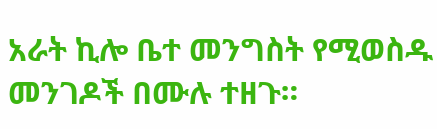አራት ኪሎ ቤተ መንግስት የሚወስዱ መንገዶች በሙሉ ተዘጉ።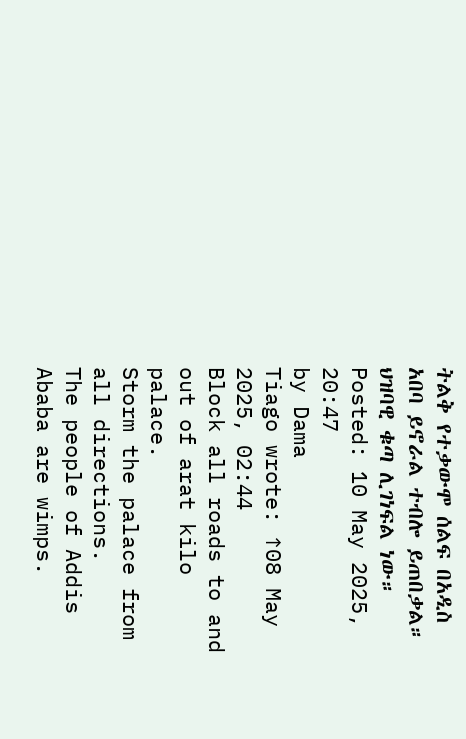ትልቅ የተቃውሞ ሰልፍ በአዲስ አበባ ይኖራል ተብሎ ይጠበቃል። ህዝባዊ ቁጣ ሊገነፍል ነው።
Posted: 10 May 2025, 20:47
by Dama
Tiago wrote: ↑08 May 2025, 02:44
Block all roads to and out of arat kilo palace.
Storm the palace from all directions.
The people of Addis Ababa are wimps.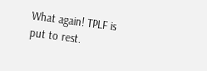What again! TPLF is put to rest.